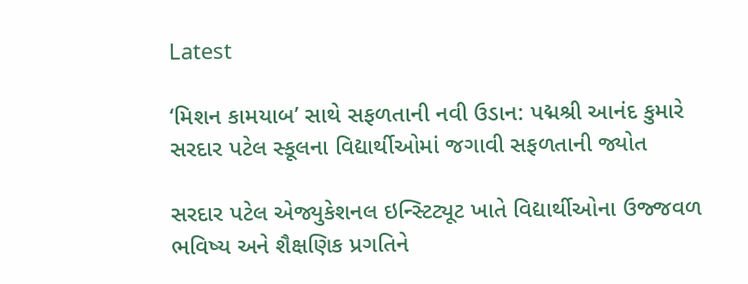Latest

‘મિશન કામયાબ’ સાથે સફળતાની નવી ઉડાન: પદ્મશ્રી આનંદ કુમારે સરદાર પટેલ સ્કૂલના વિદ્યાર્થીઓમાં જગાવી સફળતાની જ્યોત

સરદાર પટેલ એજ્યુકેશનલ ઇન્સ્ટિટ્યૂટ ખાતે વિદ્યાર્થીઓના ઉજ્જવળ ભવિષ્ય અને શૈક્ષણિક પ્રગતિને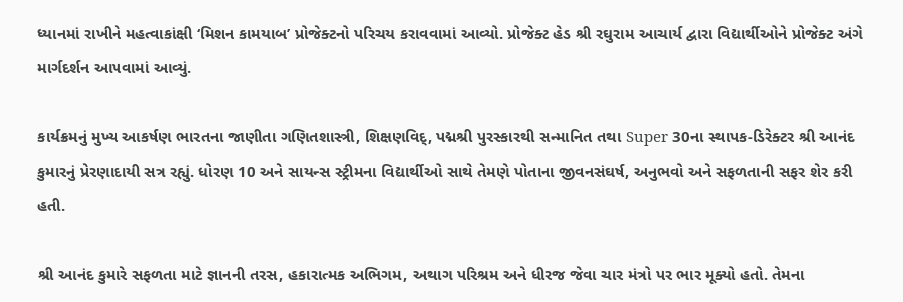ધ્યાનમાં રાખીને મહત્વાકાંક્ષી ‘મિશન કામયાબ’ પ્રોજેક્ટનો પરિચય કરાવવામાં આવ્યો. પ્રોજેક્ટ હેડ શ્રી રઘુરામ આચાર્ય દ્વારા વિદ્યાર્થીઓને પ્રોજેક્ટ અંગે માર્ગદર્શન આપવામાં આવ્યું.

કાર્યક્રમનું મુખ્ય આકર્ષણ ભારતના જાણીતા ગણિતશાસ્ત્રી, શિક્ષણવિદ્, પદ્મશ્રી પુરસ્કારથી સન્માનિત તથા Super 30ના સ્થાપક-ડિરેક્ટર શ્રી આનંદ કુમારનું પ્રેરણાદાયી સત્ર રહ્યું. ધોરણ 10 અને સાયન્સ સ્ટ્રીમના વિદ્યાર્થીઓ સાથે તેમણે પોતાના જીવનસંઘર્ષ, અનુભવો અને સફળતાની સફર શેર કરી હતી.

શ્રી આનંદ કુમારે સફળતા માટે જ્ઞાનની તરસ, હકારાત્મક અભિગમ, અથાગ પરિશ્રમ અને ધીરજ જેવા ચાર મંત્રો પર ભાર મૂક્યો હતો. તેમના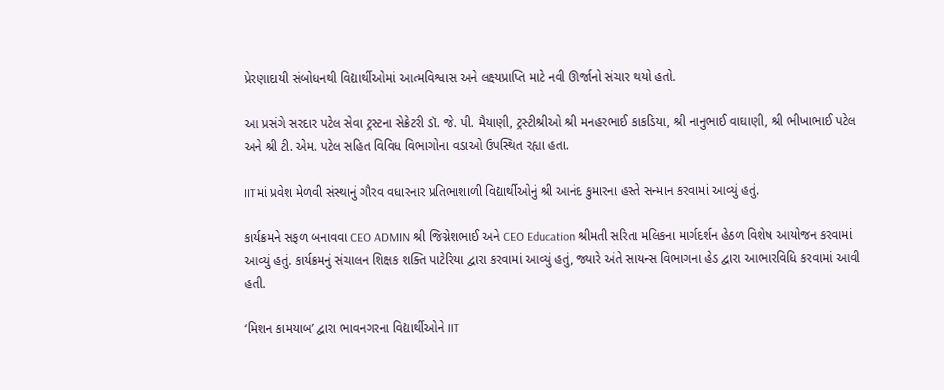પ્રેરણાદાયી સંબોધનથી વિદ્યાર્થીઓમાં આત્મવિશ્વાસ અને લક્ષ્યપ્રાપ્તિ માટે નવી ઊર્જાનો સંચાર થયો હતો.

આ પ્રસંગે સરદાર પટેલ સેવા ટ્રસ્ટના સેક્રેટરી ડૉ. જે. પી. મૈયાણી, ટ્રસ્ટીશ્રીઓ શ્રી મનહરભાઈ કાકડિયા, શ્રી નાનુભાઈ વાઘાણી, શ્રી ભીખાભાઈ પટેલ અને શ્રી ટી. એમ. પટેલ સહિત વિવિધ વિભાગોના વડાઓ ઉપસ્થિત રહ્યા હતા.

IITમાં પ્રવેશ મેળવી સંસ્થાનું ગૌરવ વધારનાર પ્રતિભાશાળી વિદ્યાર્થીઓનું શ્રી આનંદ કુમારના હસ્તે સન્માન કરવામાં આવ્યું હતું.

કાર્યક્રમને સફળ બનાવવા CEO ADMIN શ્રી જિગ્નેશભાઈ અને CEO Education શ્રીમતી સરિતા મલિકના માર્ગદર્શન હેઠળ વિશેષ આયોજન કરવામાં આવ્યું હતું. કાર્યક્રમનું સંચાલન શિક્ષક શક્તિ પાટેરિયા દ્વારા કરવામાં આવ્યું હતું, જ્યારે અંતે સાયન્સ વિભાગના હેડ દ્વારા આભારવિધિ કરવામાં આવી હતી.

‘મિશન કામયાબ’ દ્વારા ભાવનગરના વિદ્યાર્થીઓને IIT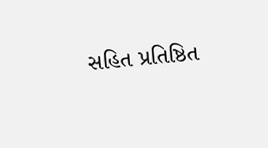સહિત પ્રતિષ્ઠિત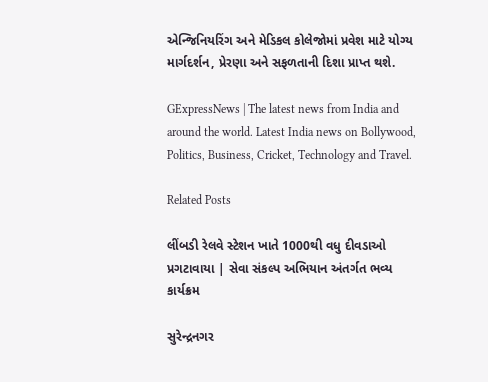એન્જિનિયરિંગ અને મેડિકલ કોલેજોમાં પ્રવેશ માટે યોગ્ય માર્ગદર્શન, પ્રેરણા અને સફળતાની દિશા પ્રાપ્ત થશે.

GExpressNews | The latest news from India and around the world. Latest India news on Bollywood, Politics, Business, Cricket, Technology and Travel.

Related Posts

લીંબડી રેલવે સ્ટેશન ખાતે 1000થી વધુ દીવડાઓ પ્રગટાવાયા | સેવા સંકલ્પ અભિયાન અંતર્ગત ભવ્ય કાર્યક્રમ

સુરેન્દ્રનગર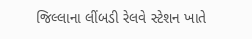જિલ્લાના લીંબડી રેલવે સ્ટેશન ખાતે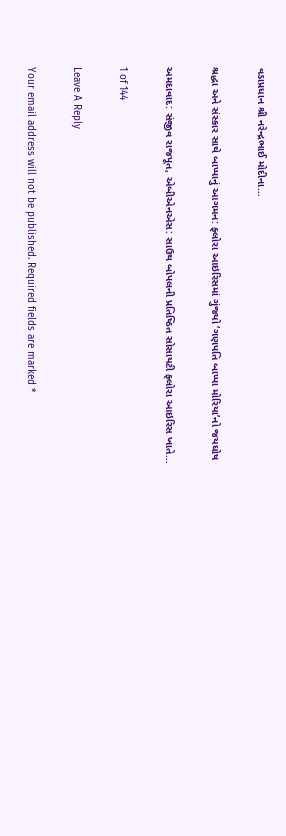વડાપ્રધાન શ્રી નરેન્દ્રભાઈ મોદીના…

શ્રદ્ધા અને સંસ્કાર સાથે બાપ્પાનું આગમન: ફ્લોરા આઇરિસમાં ગુંજ્યો ‘ગણપતિ બાપ્પા મોરિયા’નો જયઘોષ

અમદાવાદ: સંજીવ રાજપૂત, એબીએનએસ: સાઉથ બોપલની પ્રતિષ્ઠિત સોસાયટી ફ્લોરા આઇરિસ ખાતે…

1 of 144

Leave A Reply

Your email address will not be published. Required fields are marked *